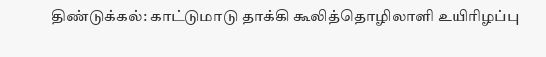திண்டுக்கல்: காட்டுமாடு தாக்கி கூலித்தொழிலாளி உயிரிழப்பு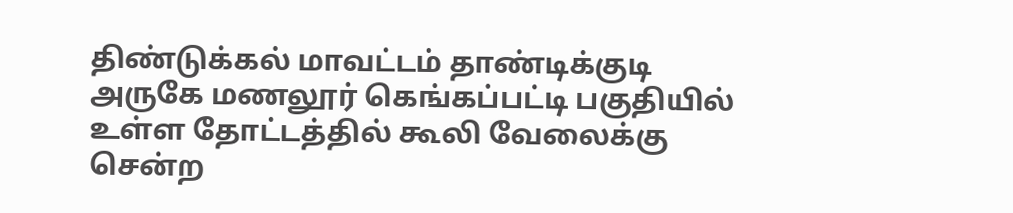திண்டுக்கல் மாவட்டம் தாண்டிக்குடி அருகே மணலூர் கெங்கப்பட்டி பகுதியில் உள்ள தோட்டத்தில் கூலி வேலைக்கு சென்ற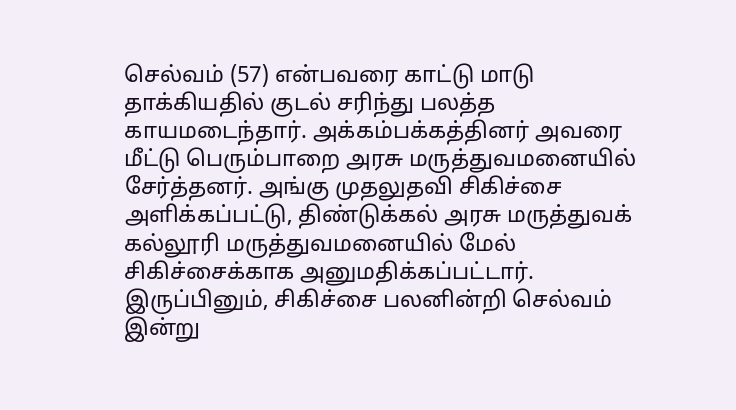செல்வம் (57) என்பவரை காட்டு மாடு தாக்கியதில் குடல் சரிந்து பலத்த காயமடைந்தார். அக்கம்பக்கத்தினர் அவரை மீட்டு பெரும்பாறை அரசு மருத்துவமனையில் சேர்த்தனர். அங்கு முதலுதவி சிகிச்சை அளிக்கப்பட்டு, திண்டுக்கல் அரசு மருத்துவக் கல்லூரி மருத்துவமனையில் மேல் சிகிச்சைக்காக அனுமதிக்கப்பட்டார். இருப்பினும், சிகிச்சை பலனின்றி செல்வம் இன்று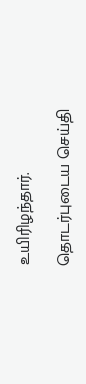உயிரிழந்தார்.

தொடர்புடைய செய்தி